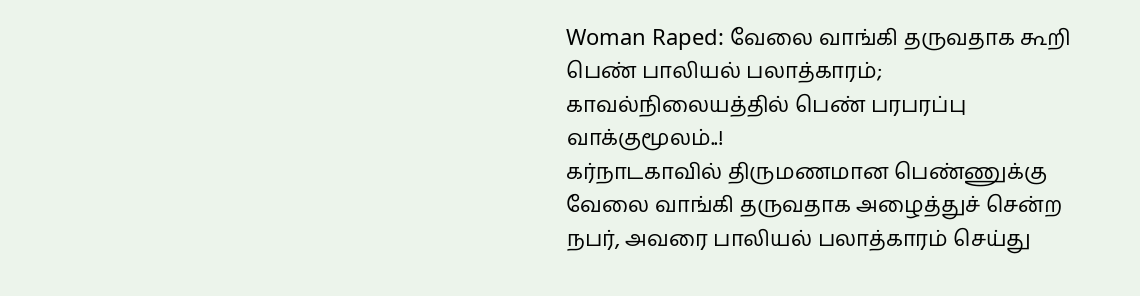Woman Raped: வேலை வாங்கி தருவதாக கூறி பெண் பாலியல் பலாத்காரம்; காவல்நிலையத்தில் பெண் பரபரப்பு வாக்குமூலம்..!
கர்நாடகாவில் திருமணமான பெண்ணுக்கு வேலை வாங்கி தருவதாக அழைத்துச் சென்ற நபர், அவரை பாலியல் பலாத்காரம் செய்து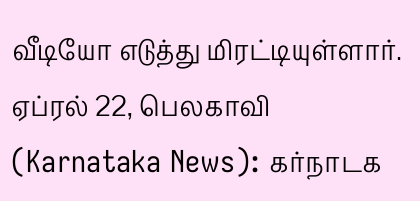வீடியோ எடுத்து மிரட்டியுள்ளார்.
ஏப்ரல் 22, பெலகாவி (Karnataka News): கர்நாடக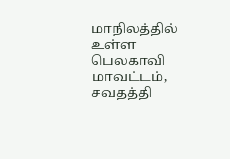மாநிலத்தில் உள்ள பெலகாவி மாவட்டம், சவதத்தி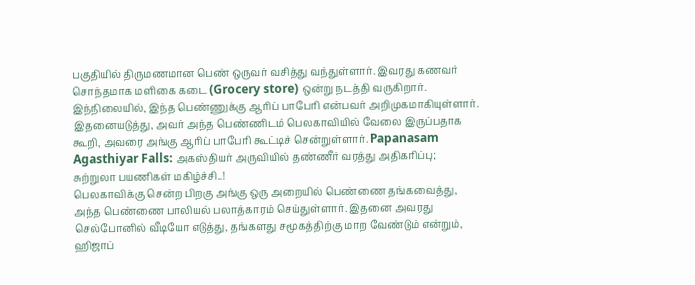பகுதியில் திருமணமான பெண் ஒருவர் வசித்து வந்துள்ளார். இவரது கணவர் சொந்தமாக மளிகை கடை (Grocery store) ஒன்று நடத்தி வருகிறார். இந்நிலையில், இந்த பெண்ணுக்கு ஆரிப் பாபேரி என்பவர் அறிமுகமாகியுள்ளார். இதனையடுத்து, அவர் அந்த பெண்ணிடம் பெலகாவியில் வேலை இருப்பதாக கூறி, அவரை அங்கு ஆரிப் பாபேரி கூட்டிச் சென்றுள்ளார். Papanasam Agasthiyar Falls: அகஸ்தியர் அருவியில் தண்ணீர் வரத்து அதிகரிப்பு; சுற்றுலா பயணிகள் மகிழ்ச்சி..!
பெலகாவிக்கு சென்ற பிறகு அங்கு ஒரு அறையில் பெண்ணை தங்கவைத்து, அந்த பெண்ணை பாலியல் பலாத்காரம் செய்துள்ளார். இதனை அவரது செல்போனில் வீடியோ எடுத்து, தங்களது சமூகத்திற்கு மாற வேண்டும் என்றும், ஹிஜாப்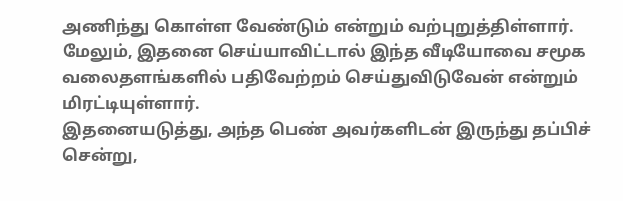அணிந்து கொள்ள வேண்டும் என்றும் வற்புறுத்திள்ளார். மேலும், இதனை செய்யாவிட்டால் இந்த வீடியோவை சமூக வலைதளங்களில் பதிவேற்றம் செய்துவிடுவேன் என்றும் மிரட்டியுள்ளார்.
இதனையடுத்து, அந்த பெண் அவர்களிடன் இருந்து தப்பிச் சென்று,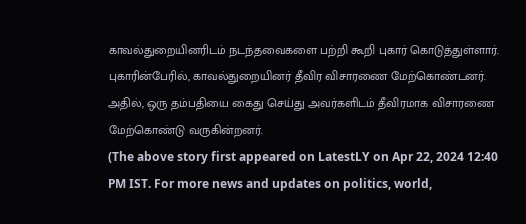காவல்துறையினரிடம் நடந்தவைகளை பற்றி கூறி புகார் கொடுத்துள்ளார். புகாரின்பேரில், காவல்துறையினர் தீவிர விசாரணை மேற்கொண்டனர். அதில், ஒரு தம்பதியை கைது செய்து அவர்களிடம் தீவிரமாக விசாரணை மேற்கொண்டு வருகின்றனர்.
(The above story first appeared on LatestLY on Apr 22, 2024 12:40 PM IST. For more news and updates on politics, world,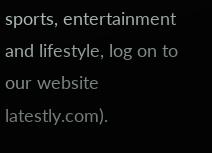sports, entertainment and lifestyle, log on to our website latestly.com).